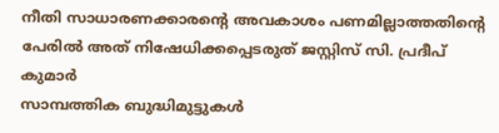നീതി സാധാരണക്കാരന്റെ അവകാശം പണമില്ലാത്തതിന്റെ പേരിൽ അത് നിഷേധിക്കപ്പെടരുത് ജസ്റ്റിസ് സി. പ്രദീപ് കുമാർ
സാമ്പത്തിക ബുദ്ധിമുട്ടുകൾ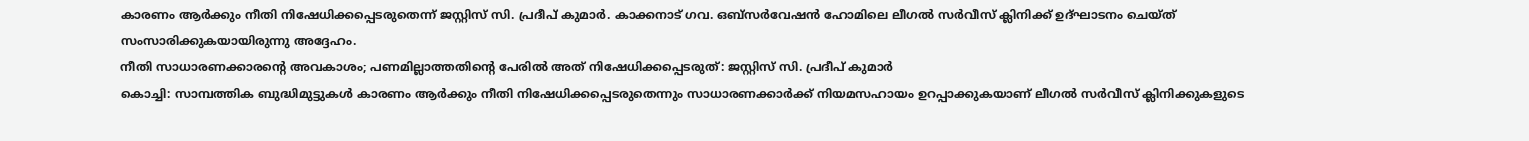കാരണം ആർക്കും നീതി നിഷേധിക്കപ്പെടരുതെന്ന് ജസ്റ്റിസ് സി. പ്രദീപ് കുമാർ. കാക്കനാട് ഗവ. ഒബ്സർവേഷൻ ഹോമിലെ ലീഗൽ സർവീസ് ക്ലിനിക്ക് ഉദ്ഘാടനം ചെയ്ത് സംസാരിക്കുകയായിരുന്നു അദ്ദേഹം.
നീതി സാധാരണക്കാരന്റെ അവകാശം; പണമില്ലാത്തതിന്റെ പേരിൽ അത് നിഷേധിക്കപ്പെടരുത്: ജസ്റ്റിസ് സി. പ്രദീപ് കുമാർ
കൊച്ചി: സാമ്പത്തിക ബുദ്ധിമുട്ടുകൾ കാരണം ആർക്കും നീതി നിഷേധിക്കപ്പെടരുതെന്നും സാധാരണക്കാർക്ക് നിയമസഹായം ഉറപ്പാക്കുകയാണ് ലീഗൽ സർവീസ് ക്ലിനിക്കുകളുടെ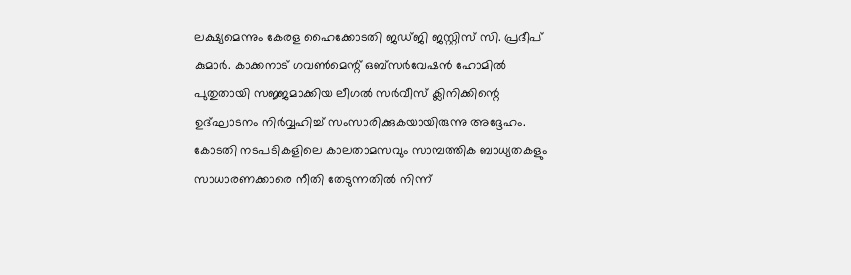ലക്ഷ്യമെന്നും കേരള ഹൈക്കോടതി ജഡ്ജി ജസ്റ്റിസ് സി. പ്രദീപ് കുമാർ. കാക്കനാട് ഗവൺമെന്റ് ഒബ്സർവേഷൻ ഹോമിൽ പുതുതായി സജ്ജമാക്കിയ ലീഗൽ സർവീസ് ക്ലിനിക്കിന്റെ ഉദ്ഘാടനം നിർവ്വഹിച്ച് സംസാരിക്കുകയായിരുന്നു അദ്ദേഹം.
കോടതി നടപടികളിലെ കാലതാമസവും സാമ്പത്തിക ബാധ്യതകളും സാധാരണക്കാരെ നീതി തേടുന്നതിൽ നിന്ന്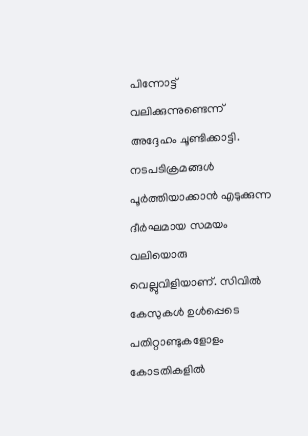പിന്നോട്ട് വലിക്കുന്നുണ്ടെന്ന് അദ്ദേഹം ചൂണ്ടിക്കാട്ടി. നടപടിക്രമങ്ങൾ പൂർത്തിയാക്കാൻ എടുക്കുന്ന ദീർഘമായ സമയം വലിയൊരു വെല്ലുവിളിയാണ്. സിവിൽ കേസുകൾ ഉൾപ്പെടെ പതിറ്റാണ്ടുകളോളം കോടതികളിൽ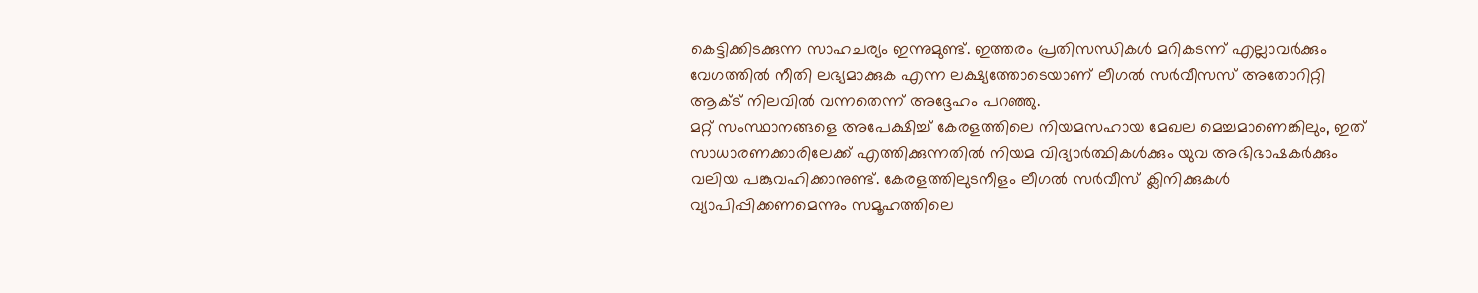കെട്ടിക്കിടക്കുന്ന സാഹചര്യം ഇന്നുമുണ്ട്. ഇത്തരം പ്രതിസന്ധികൾ മറികടന്ന് എല്ലാവർക്കും വേഗത്തിൽ നീതി ലഭ്യമാക്കുക എന്ന ലക്ഷ്യത്തോടെയാണ് ലീഗൽ സർവീസസ് അതോറിറ്റി ആക്ട് നിലവിൽ വന്നതെന്ന് അദ്ദേഹം പറഞ്ഞു.
മറ്റ് സംസ്ഥാനങ്ങളെ അപേക്ഷിച്ച് കേരളത്തിലെ നിയമസഹായ മേഖല മെച്ചമാണെങ്കിലും, ഇത് സാധാരണക്കാരിലേക്ക് എത്തിക്കുന്നതിൽ നിയമ വിദ്യാർത്ഥികൾക്കും യുവ അഭിഭാഷകർക്കും വലിയ പങ്കുവഹിക്കാനുണ്ട്. കേരളത്തിലുടനീളം ലീഗൽ സർവീസ് ക്ലിനിക്കുകൾ വ്യാപിപ്പിക്കണമെന്നും സമൂഹത്തിലെ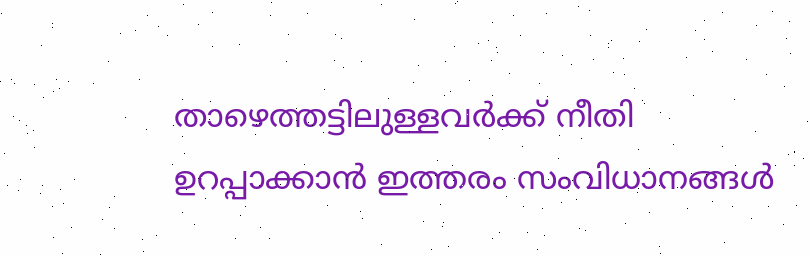താഴെത്തട്ടിലുള്ളവർക്ക് നീതി ഉറപ്പാക്കാൻ ഇത്തരം സംവിധാനങ്ങൾ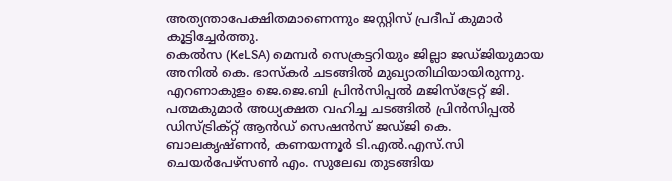അത്യന്താപേക്ഷിതമാണെന്നും ജസ്റ്റിസ് പ്രദീപ് കുമാർ കൂട്ടിച്ചേർത്തു.
കെൽസ (KeLSA) മെമ്പർ സെക്രട്ടറിയും ജില്ലാ ജഡ്ജിയുമായ അനിൽ കെ. ഭാസ്കർ ചടങ്ങിൽ മുഖ്യാതിഥിയായിരുന്നു. എറണാകുളം ജെ.ജെ.ബി പ്രിൻസിപ്പൽ മജിസ്ട്രേറ്റ് ജി. പത്മകുമാർ അധ്യക്ഷത വഹിച്ച ചടങ്ങിൽ പ്രിൻസിപ്പൽ ഡിസ്ട്രിക്റ്റ് ആൻഡ് സെഷൻസ് ജഡ്ജി കെ. ബാലകൃഷ്ണൻ, കണയന്നൂർ ടി.എൽ.എസ്.സി ചെയർപേഴ്സൺ എം. സുലേഖ തുടങ്ങിയ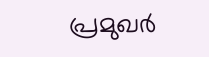പ്രമുഖർ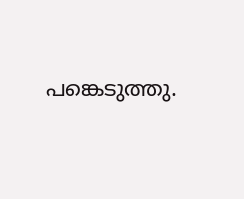പങ്കെടുത്തു.